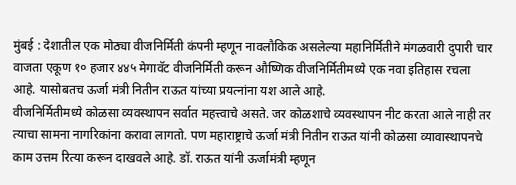मुंबई : देशातील एक मोठ्या वीजनिर्मिती कंपनी म्हणून नावलौकिक असलेल्या महानिर्मितीने मंगळवारी दुपारी चार वाजता एकूण १० हजार ४४५ मेगावॅट वीजनिर्मिती करून औष्णिक वीजनिर्मितीमध्ये एक नवा इतिहास रचला आहे. यासोबतच ऊर्जा मंत्री नितीन राऊत यांच्या प्रयत्नांना यश आले आहे.
वीजनिर्मितीमध्ये कोळसा व्यवस्थापन सर्वात महत्त्वाचे असते. जर कोळशाचे व्यवस्थापन नीट करता आले नाही तर त्याचा सामना नागरिकांना करावा लागतो. पण महाराष्ट्राचे ऊर्जा मंत्री नितीन राऊत यांनी कोळसा व्यावास्थापनचे काम उत्तम रित्या करून दाखवले आहे. डॉ. राऊत यांनी ऊर्जामंत्री म्हणून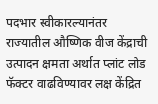पदभार स्वीकारल्यानंतर राज्यातील औष्णिक वीज केंद्राची उत्पादन क्षमता अर्थात प्लांट लोड फॅक्टर वाढविण्यावर लक्ष केंद्रित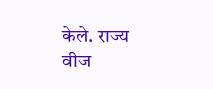केले. राज्य वीज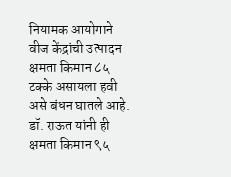नियामक आयोगाने वीज केंद्रांची उत्पादन क्षमता किमान ८५ टक्के असायला हवी असे बंधन घातले आहे. डॉ. राऊत यांनी ही क्षमता किमान ९५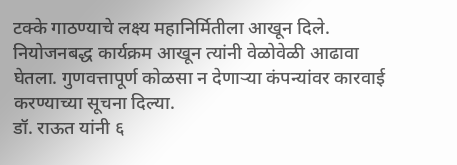टक्के गाठण्याचे लक्ष्य महानिर्मितीला आखून दिले. नियोजनबद्ध कार्यक्रम आखून त्यांनी वेळोवेळी आढावा घेतला. गुणवत्तापूर्ण कोळसा न देणाऱ्या कंपन्यांवर कारवाई करण्याच्या सूचना दिल्या.
डॉ. राऊत यांनी ६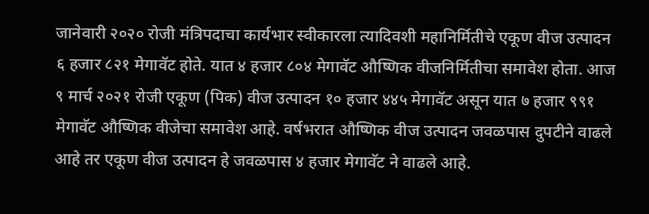जानेवारी २०२० रोजी मंत्रिपदाचा कार्यभार स्वीकारला त्यादिवशी महानिर्मितीचे एकूण वीज उत्पादन ६ हजार ८२१ मेगावॅट होते. यात ४ हजार ८०४ मेगावॅट औष्णिक वीजनिर्मितीचा समावेश होता. आज ९ मार्च २०२१ रोजी एकूण (पिक) वीज उत्पादन १० हजार ४४५ मेगावॅट असून यात ७ हजार ९९१ मेगावॅट औष्णिक वीजेचा समावेश आहे. वर्षभरात औष्णिक वीज उत्पादन जवळपास दुपटीने वाढले आहे तर एकूण वीज उत्पादन हे जवळपास ४ हजार मेगावॅट ने वाढले आहे.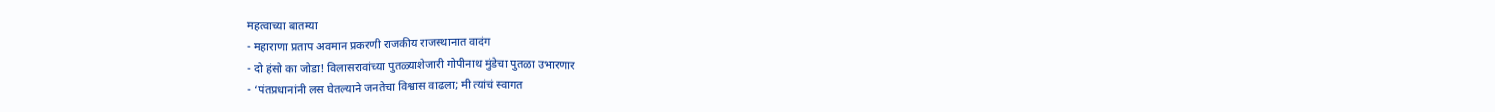महत्वाच्या बातम्या
- महाराणा प्रताप अवमान प्रकरणी राजकीय राजस्थानात वादंग
- दो हंसो का जोडा! विलासरावांच्या पुतळ्याशेजारी गोपीनाथ मुंडेचा पुतळा उभारणार
- ‘पंतप्रधानांनी लस घेतल्याने जनतेचा विश्वास वाढला; मी त्यांचं स्वागत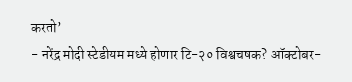करतो’
- नरेंद्र मोदी स्टेडीयम मध्ये होणार टि-२० विश्वचषक? ऑक्टोबर-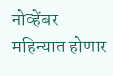नोव्हेंबर महिन्यात होणार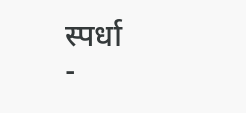स्पर्धा
-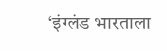‘इंग्लंड भारताला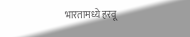भारतामध्ये हरवू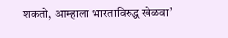शकतो, आम्हाला भारताविरुद्ध खेळवा’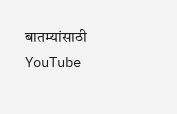बातम्यांसाठी YouTube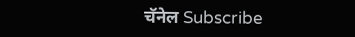चॅनेल Subscribe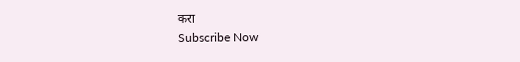करा
Subscribe Now